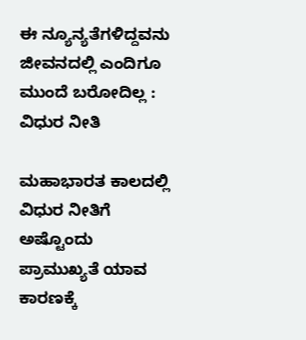ಈ ನ್ಯೂನ್ಯತೆಗಳಿದ್ದವನು ಜೀವನದಲ್ಲಿ ಎಂದಿಗೂ ಮುಂದೆ ಬರೋದಿಲ್ಲ : ವಿಧುರ ನೀತಿ

ಮಹಾಭಾರತ ಕಾಲದಲ್ಲಿ ವಿಧುರ ನೀತಿಗೆ ಅಷ್ಟೊಂದು ಪ್ರಾಮುಖ್ಯತೆ ಯಾವ ಕಾರಣಕ್ಕೆ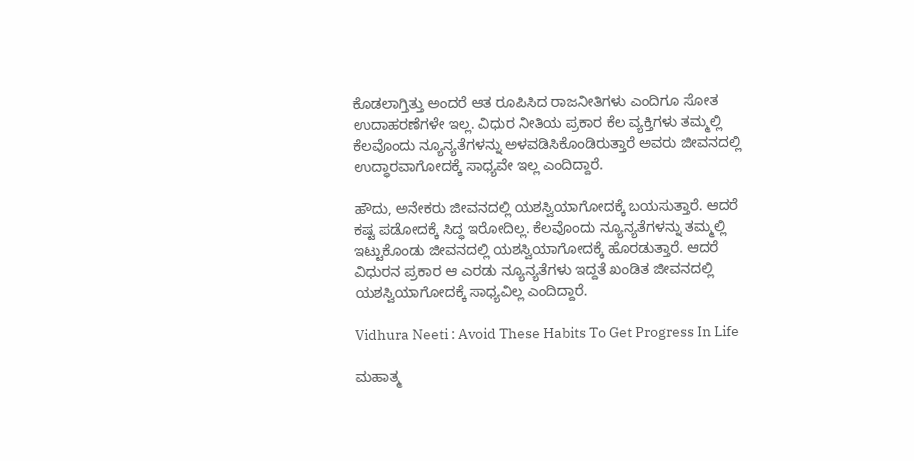ಕೊಡಲಾಗ್ತಿತ್ತು ಅಂದರೆ ಆತ ರೂಪಿಸಿದ ರಾಜನೀತಿಗಳು ಎಂದಿಗೂ ಸೋತ ಉದಾಹರಣೆಗಳೇ ಇಲ್ಲ. ವಿಧುರ ನೀತಿಯ ಪ್ರಕಾರ ಕೆಲ ವ್ಯಕ್ತಿಗಳು ತಮ್ಮಲ್ಲಿ ಕೆಲವೊಂದು ನ್ಯೂನ್ಯತೆಗಳನ್ನು ಅಳವಡಿಸಿಕೊಂಡಿರುತ್ತಾರೆ ಅವರು ಜೀವನದಲ್ಲಿ ಉದ್ಧಾರವಾಗೋದಕ್ಕೆ ಸಾಧ್ಯವೇ ಇಲ್ಲ ಎಂದಿದ್ದಾರೆ.

ಹೌದು, ಅನೇಕರು ಜೀವನದಲ್ಲಿ ಯಶಸ್ವಿಯಾಗೋದಕ್ಕೆ ಬಯಸುತ್ತಾರೆ. ಆದರೆ ಕಷ್ಟ ಪಡೋದಕ್ಕೆ ಸಿದ್ಧ ಇರೋದಿಲ್ಲ. ಕೆಲವೊಂದು ನ್ಯೂನ್ಯತೆಗಳನ್ನು ತಮ್ಮಲ್ಲಿ ಇಟ್ಟುಕೊಂಡು ಜೀವನದಲ್ಲಿ ಯಶಸ್ವಿಯಾಗೋದಕ್ಕೆ ಹೊರಡುತ್ತಾರೆ. ಆದರೆ ವಿಧುರನ ಪ್ರಕಾರ ಆ ಎರಡು ನ್ಯೂನ್ಯತೆಗಳು ಇದ್ದತೆ ಖಂಡಿತ ಜೀವನದಲ್ಲಿ ಯಶಸ್ವಿಯಾಗೋದಕ್ಕೆ ಸಾಧ್ಯವಿಲ್ಲ ಎಂದಿದ್ದಾರೆ.

Vidhura Neeti : Avoid These Habits To Get Progress In Life

ಮಹಾತ್ಮ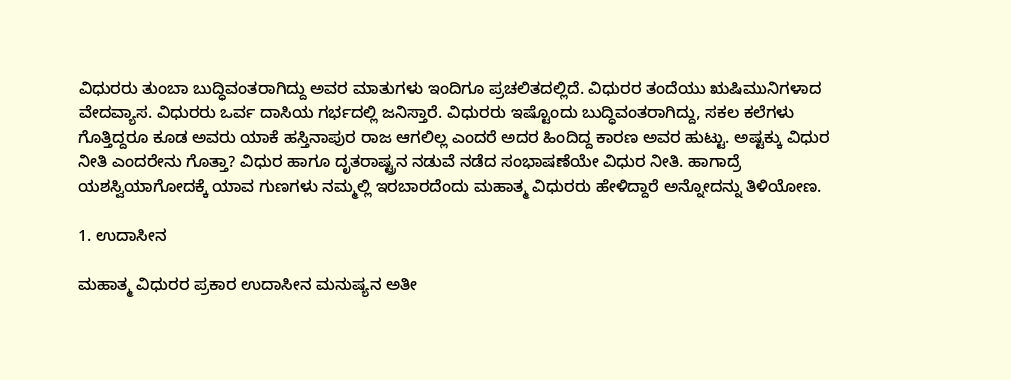ವಿಧುರರು ತುಂಬಾ ಬುದ್ಧಿವಂತರಾಗಿದ್ದು ಅವರ ಮಾತುಗಳು ಇಂದಿಗೂ ಪ್ರಚಲಿತದಲ್ಲಿದೆ. ವಿಧುರರ ತಂದೆಯು ಋಷಿಮುನಿಗಳಾದ ವೇದವ್ಯಾಸ. ವಿಧುರರು ಒರ್ವ ದಾಸಿಯ ಗರ್ಭದಲ್ಲಿ ಜನಿಸ್ತಾರೆ. ವಿಧುರರು ಇಷ್ಟೊಂದು ಬುದ್ಧಿವಂತರಾಗಿದ್ದು, ಸಕಲ ಕಲೆಗಳು ಗೊತ್ತಿದ್ದರೂ ಕೂಡ ಅವರು ಯಾಕೆ ಹಸ್ತಿನಾಪುರ ರಾಜ ಆಗಲಿಲ್ಲ ಎಂದರೆ ಅದರ ಹಿಂದಿದ್ದ ಕಾರಣ ಅವರ ಹುಟ್ಟು. ಅಷ್ಟಕ್ಕು ವಿಧುರ ನೀತಿ ಎಂದರೇನು ಗೊತ್ತಾ? ವಿಧುರ ಹಾಗೂ ದೃತರಾಷ್ಟ್ರನ ನಡುವೆ ನಡೆದ ಸಂಭಾಷಣೆಯೇ ವಿಧುರ ನೀತಿ. ಹಾಗಾದ್ರೆ ಯಶಸ್ವಿಯಾಗೋದಕ್ಕೆ ಯಾವ ಗುಣಗಳು ನಮ್ಮಲ್ಲಿ ಇರಬಾರದೆಂದು ಮಹಾತ್ಮ ವಿಧುರರು ಹೇಳಿದ್ದಾರೆ ಅನ್ನೋದನ್ನು ತಿಳಿಯೋಣ.

1. ಉದಾಸೀನ

ಮಹಾತ್ಮ ವಿಧುರರ ಪ್ರಕಾರ ಉದಾಸೀನ ಮನುಷ್ಯನ ಅತೀ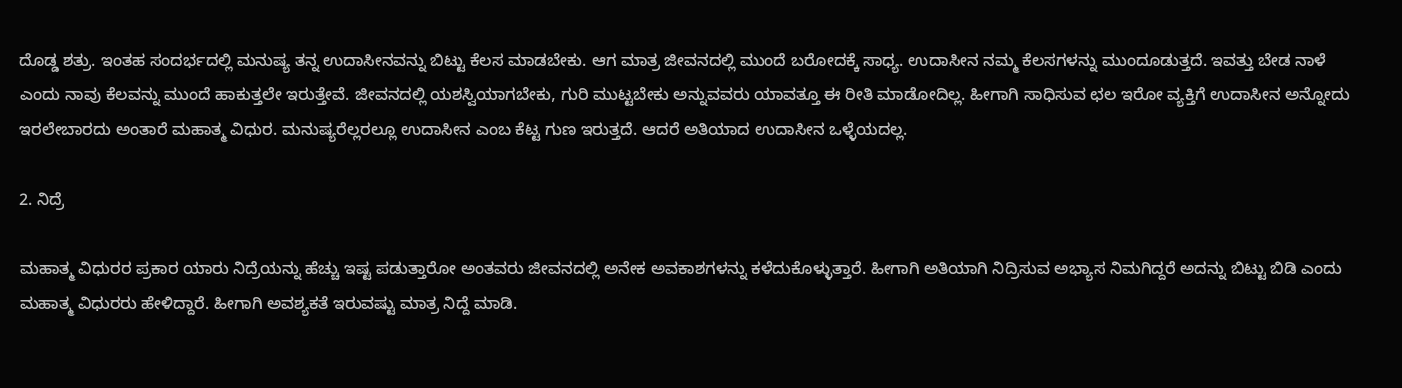ದೊಡ್ಡ ಶತ್ರು. ಇಂತಹ ಸಂದರ್ಭದಲ್ಲಿ ಮನುಷ್ಯ ತನ್ನ ಉದಾಸೀನವನ್ನು ಬಿಟ್ಟು ಕೆಲಸ ಮಾಡಬೇಕು. ಆಗ ಮಾತ್ರ ಜೀವನದಲ್ಲಿ ಮುಂದೆ ಬರೋದಕ್ಕೆ ಸಾಧ್ಯ. ಉದಾಸೀನ ನಮ್ಮ ಕೆಲಸಗಳನ್ನು ಮುಂದೂಡುತ್ತದೆ. ಇವತ್ತು ಬೇಡ ನಾಳೆ ಎಂದು ನಾವು ಕೆಲವನ್ನು ಮುಂದೆ ಹಾಕುತ್ತಲೇ ಇರುತ್ತೇವೆ. ಜೀವನದಲ್ಲಿ ಯಶಸ್ವಿಯಾಗಬೇಕು, ಗುರಿ ಮುಟ್ಟಬೇಕು ಅನ್ನುವವರು ಯಾವತ್ತೂ ಈ ರೀತಿ ಮಾಡೋದಿಲ್ಲ. ಹೀಗಾಗಿ ಸಾಧಿಸುವ ಛಲ ಇರೋ ವ್ಯಕ್ತಿಗೆ ಉದಾಸೀನ ಅನ್ನೋದು ಇರಲೇಬಾರದು ಅಂತಾರೆ ಮಹಾತ್ಮ ವಿಧುರ. ಮನುಷ್ಯರೆಲ್ಲರಲ್ಲೂ ಉದಾಸೀನ ಎಂಬ ಕೆಟ್ಟ ಗುಣ ಇರುತ್ತದೆ. ಆದರೆ ಅತಿಯಾದ ಉದಾಸೀನ ಒಳ್ಳೆಯದಲ್ಲ.

2. ನಿದ್ರೆ

ಮಹಾತ್ಮ ವಿಧುರರ ಪ್ರಕಾರ ಯಾರು ನಿದ್ರೆಯನ್ನು ಹೆಚ್ಚು ಇಷ್ಟ ಪಡುತ್ತಾರೋ ಅಂತವರು ಜೀವನದಲ್ಲಿ ಅನೇಕ ಅವಕಾಶಗಳನ್ನು ಕಳೆದುಕೊಳ್ಳುತ್ತಾರೆ. ಹೀಗಾಗಿ ಅತಿಯಾಗಿ ನಿದ್ರಿಸುವ ಅಭ್ಯಾಸ ನಿಮಗಿದ್ದರೆ ಅದನ್ನು ಬಿಟ್ಟು ಬಿಡಿ ಎಂದು ಮಹಾತ್ಮ ವಿಧುರರು ಹೇಳಿದ್ದಾರೆ. ಹೀಗಾಗಿ ಅವಶ್ಯಕತೆ ಇರುವಷ್ಟು ಮಾತ್ರ ನಿದ್ದೆ ಮಾಡಿ.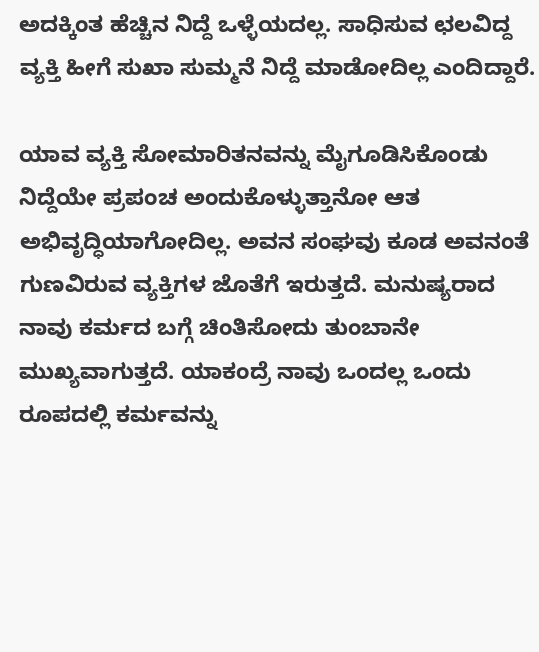ಅದಕ್ಕಿಂತ ಹೆಚ್ಚಿನ ನಿದ್ದೆ ಒಳ್ಳೆಯದಲ್ಲ. ಸಾಧಿಸುವ ಛಲವಿದ್ದ ವ್ಯಕ್ತಿ ಹೀಗೆ ಸುಖಾ ಸುಮ್ಮನೆ ನಿದ್ದೆ ಮಾಡೋದಿಲ್ಲ ಎಂದಿದ್ದಾರೆ.

ಯಾವ ವ್ಯಕ್ತಿ ಸೋಮಾರಿತನವನ್ನು ಮೈಗೂಡಿಸಿಕೊಂಡು ನಿದ್ದೆಯೇ ಪ್ರಪಂಚ ಅಂದುಕೊಳ್ಳುತ್ತಾನೋ ಆತ ಅಭಿವೃದ್ಧಿಯಾಗೋದಿಲ್ಲ. ಅವನ ಸಂಘವು ಕೂಡ ಅವನಂತೆ ಗುಣವಿರುವ ವ್ಯಕ್ತಿಗಳ ಜೊತೆಗೆ ಇರುತ್ತದೆ. ಮನುಷ್ಯರಾದ ನಾವು ಕರ್ಮದ ಬಗ್ಗೆ ಚಿಂತಿಸೋದು ತುಂಬಾನೇ ಮುಖ್ಯವಾಗುತ್ತದೆ. ಯಾಕಂದ್ರೆ ನಾವು ಒಂದಲ್ಲ ಒಂದು ರೂಪದಲ್ಲಿ ಕರ್ಮವನ್ನು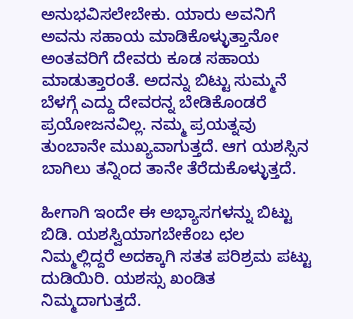ಅನುಭವಿಸಲೇಬೇಕು. ಯಾರು ಅವನಿಗೆ ಅವನು ಸಹಾಯ ಮಾಡಿಕೊಳ್ಳುತ್ತಾನೋ ಅಂತವರಿಗೆ ದೇವರು ಕೂಡ ಸಹಾಯ ಮಾಡುತ್ತಾರಂತೆ. ಅದನ್ನು ಬಿಟ್ಟು ಸುಮ್ಮನೆ ಬೆಳಗ್ಗೆ ಎದ್ದು ದೇವರನ್ನ ಬೇಡಿಕೊಂಡರೆ ಪ್ರಯೋಜನವಿಲ್ಲ. ನಮ್ಮ ಪ್ರಯತ್ನವು ತುಂಬಾನೇ ಮುಖ್ಯವಾಗುತ್ತದೆ. ಆಗ ಯಶಸ್ಸಿನ ಬಾಗಿಲು ತನ್ನಿಂದ ತಾನೇ ತೆರೆದುಕೊಳ್ಳುತ್ತದೆ.

ಹೀಗಾಗಿ ಇಂದೇ ಈ ಅಭ್ಯಾಸಗಳನ್ನು ಬಿಟ್ಟು ಬಿಡಿ. ಯಶಸ್ವಿಯಾಗಬೇಕೆಂಬ ಛಲ ನಿಮ್ಮಲ್ಲಿದ್ದರೆ ಅದಕ್ಕಾಗಿ ಸತತ ಪರಿಶ್ರಮ ಪಟ್ಟು ದುಡಿಯಿರಿ. ಯಶಸ್ಸು ಖಂಡಿತ ನಿಮ್ಮದಾಗುತ್ತದೆ.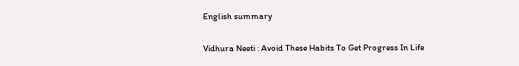English summary

Vidhura Neeti : Avoid These Habits To Get Progress In Life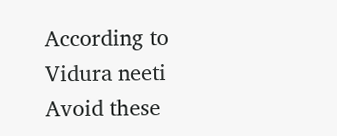According to Vidura neeti Avoid these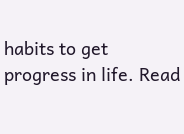habits to get progress in life. Read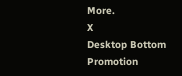More.
X
Desktop Bottom Promotion